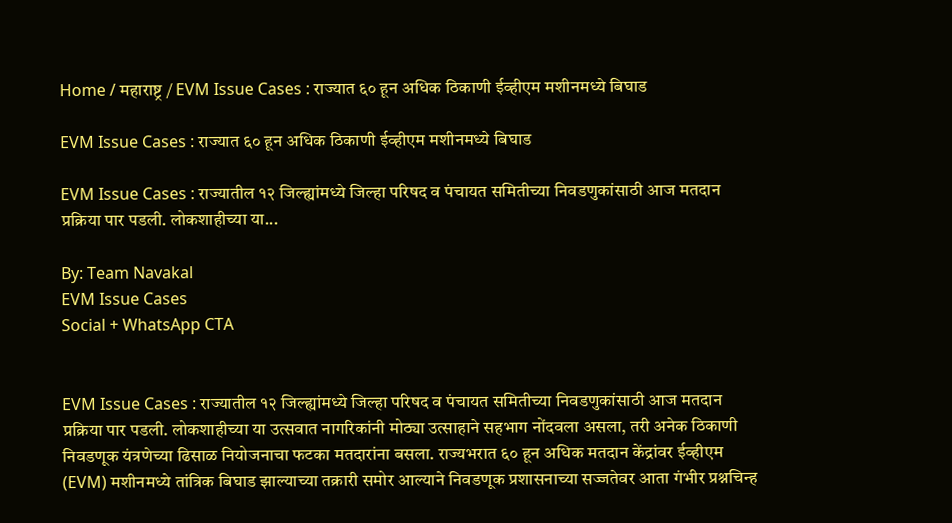Home / महाराष्ट्र / EVM Issue Cases : राज्यात ६० हून अधिक ठिकाणी ईव्हीएम मशीनमध्ये बिघाड

EVM Issue Cases : राज्यात ६० हून अधिक ठिकाणी ईव्हीएम मशीनमध्ये बिघाड

EVM Issue Cases : राज्यातील १२ जिल्ह्यांमध्ये जिल्हा परिषद व पंचायत समितीच्या निवडणुकांसाठी आज मतदान प्रक्रिया पार पडली. लोकशाहीच्या या...

By: Team Navakal
EVM Issue Cases
Social + WhatsApp CTA


EVM Issue Cases : राज्यातील १२ जिल्ह्यांमध्ये जिल्हा परिषद व पंचायत समितीच्या निवडणुकांसाठी आज मतदान प्रक्रिया पार पडली. लोकशाहीच्या या उत्सवात नागरिकांनी मोठ्या उत्साहाने सहभाग नोंदवला असला, तरी अनेक ठिकाणी निवडणूक यंत्रणेच्या ढिसाळ नियोजनाचा फटका मतदारांना बसला. राज्यभरात ६० हून अधिक मतदान केंद्रांवर ईव्हीएम (EVM) मशीनमध्ये तांत्रिक बिघाड झाल्याच्या तक्रारी समोर आल्याने निवडणूक प्रशासनाच्या सज्जतेवर आता गंभीर प्रश्नचिन्ह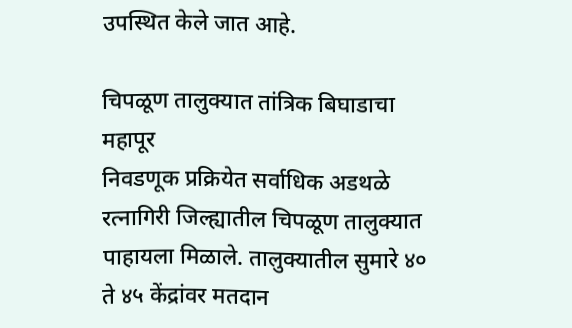उपस्थित केले जात आहे.

चिपळूण तालुक्यात तांत्रिक बिघाडाचा महापूर
निवडणूक प्रक्रियेत सर्वाधिक अडथळे रत्नागिरी जिल्ह्यातील चिपळूण तालुक्यात पाहायला मिळाले. तालुक्यातील सुमारे ४० ते ४५ केंद्रांवर मतदान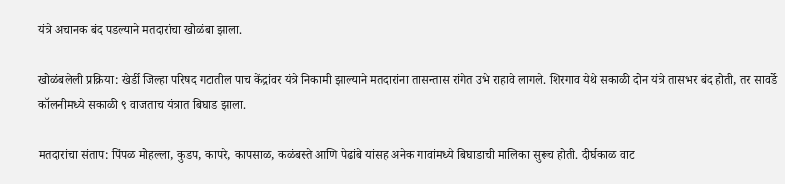यंत्रे अचानक बंद पडल्याने मतदारांचा खोळंबा झाला.

खोळंबलेली प्रक्रिया: खेर्डी जिल्हा परिषद गटातील पाच केंद्रांवर यंत्रे निकामी झाल्याने मतदारांना तासन्तास रांगेत उभे राहावे लागले. शिरगाव येथे सकाळी दोन यंत्रे तासभर बंद होती, तर सावर्डे कॉलनीमध्ये सकाळी ९ वाजताच यंत्रात बिघाड झाला.

मतदारांचा संताप: पिंपळ मोहल्ला, कुडप, कापरे, कापसाळ, कळंबस्ते आणि पेढांबे यांसह अनेक गावांमध्ये बिघाडाची मालिका सुरूच होती. दीर्घकाळ वाट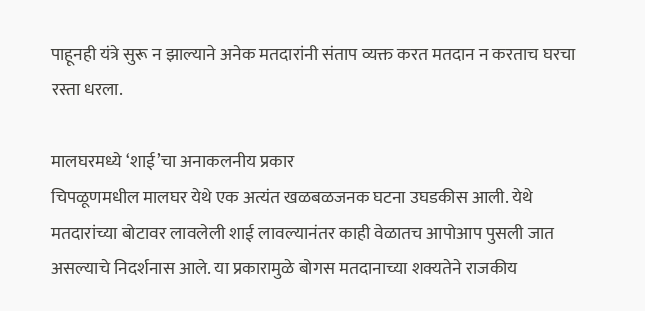पाहूनही यंत्रे सुरू न झाल्याने अनेक मतदारांनी संताप व्यक्त करत मतदान न करताच घरचा रस्ता धरला.

मालघरमध्ये ‘शाई’चा अनाकलनीय प्रकार
चिपळूणमधील मालघर येथे एक अत्यंत खळबळजनक घटना उघडकीस आली. येथे मतदारांच्या बोटावर लावलेली शाई लावल्यानंतर काही वेळातच आपोआप पुसली जात असल्याचे निदर्शनास आले. या प्रकारामुळे बोगस मतदानाच्या शक्यतेने राजकीय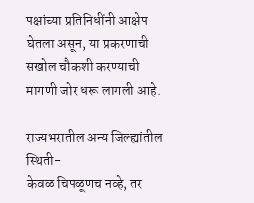पक्षांच्या प्रतिनिधींनी आक्षेप घेतला असून, या प्रकरणाची सखोल चौकशी करण्याची मागणी जोर धरू लागली आहे.

राज्यभरातील अन्य जिल्ह्यांतील स्थिती-
केवळ चिपळूणच नव्हे, तर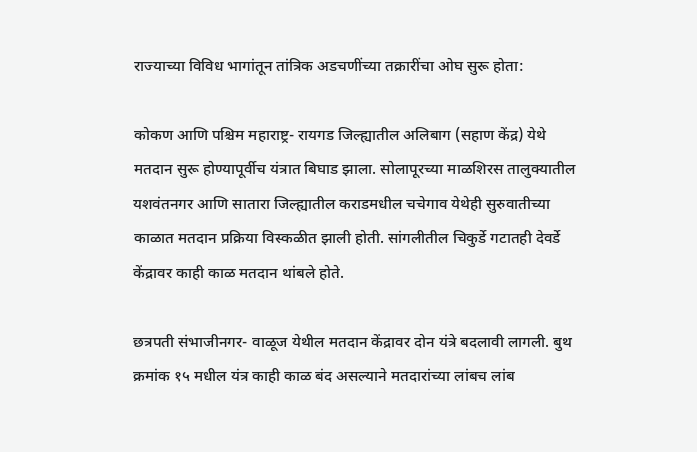राज्याच्या विविध भागांतून तांत्रिक अडचणींच्या तक्रारींचा ओघ सुरू होता:

कोकण आणि पश्चिम महाराष्ट्र- रायगड जिल्ह्यातील अलिबाग (सहाण केंद्र) येथे मतदान सुरू होण्यापूर्वीच यंत्रात बिघाड झाला. सोलापूरच्या माळशिरस तालुक्यातील यशवंतनगर आणि सातारा जिल्ह्यातील कराडमधील चचेगाव येथेही सुरुवातीच्या काळात मतदान प्रक्रिया विस्कळीत झाली होती. सांगलीतील चिकुर्डे गटातही देवर्डे केंद्रावर काही काळ मतदान थांबले होते.

छत्रपती संभाजीनगर- वाळूज येथील मतदान केंद्रावर दोन यंत्रे बदलावी लागली. बुथ क्रमांक १५ मधील यंत्र काही काळ बंद असल्याने मतदारांच्या लांबच लांब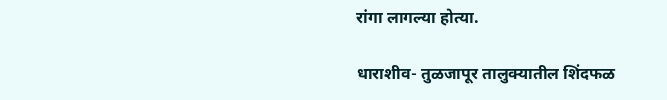रांगा लागल्या होत्या.

धाराशीव- तुळजापूर तालुक्यातील शिंदफळ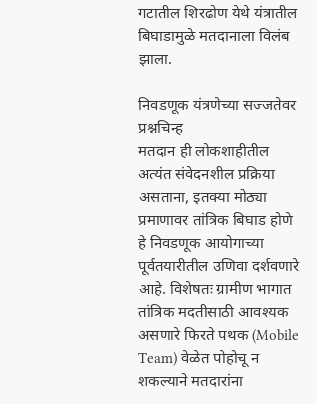गटातील शिरढोण येथे यंत्रातील बिघाडामुळे मतदानाला विलंब झाला.

निवडणूक यंत्रणेच्या सज्जतेवर प्रश्नचिन्ह
मतदान ही लोकशाहीतील अत्यंत संवेदनशील प्रक्रिया असताना, इतक्या मोठ्या प्रमाणावर तांत्रिक बिघाड होणे हे निवडणूक आयोगाच्या पूर्वतयारीतील उणिवा दर्शवणारे आहे. विशेषतः ग्रामीण भागात तांत्रिक मदतीसाठी आवश्यक असणारे फिरते पथक (Mobile Team) वेळेत पोहोचू न शकल्याने मतदारांना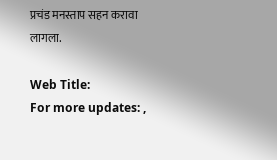प्रचंड मनस्ताप सहन करावा लागला.

Web Title:
For more updates: ,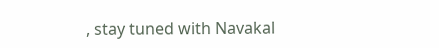, stay tuned with Navakal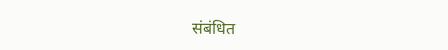संबंधित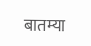बातम्या